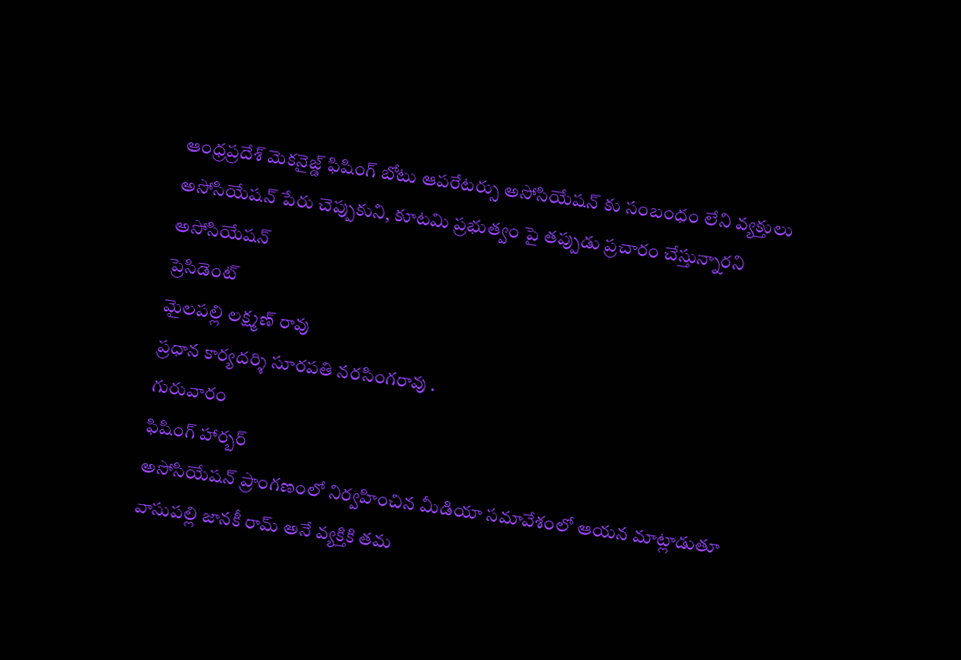ఆంధ్రప్రదేశ్ మెకనైజ్డ్ ఫిషింగ్ బోటు ఆపరేటర్సు అసోసియేషన్ కు సంబంధం లేని వ్యక్తులు
అసోసియేషన్ పేరు చెప్పుకుని, కూటమి ప్రభుత్వం పై తప్పుడు ప్రచారం చేస్తున్నారని
అసోసియేషన్
ప్రెసిడెంట్
మైలపల్లి లక్ష్మణ్ రావు
ప్రధాన కార్యదర్శి సూరపతి నరసింగరావు .
గురువారం
ఫిషింగ్ హార్బర్
అసోసియేషన్ ప్రాంగణంలో నిర్వహించిన మీడియా సమావేశంలో ఆయన మాట్లాడుతూ
వాసుపల్లి జానకీ రామ్ అనే వ్యక్తికి తమ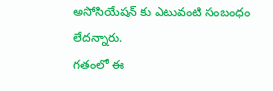అసోసియేషన్ కు ఎటువంటి సంబంధం లేదన్నారు.
గతంలో ఈ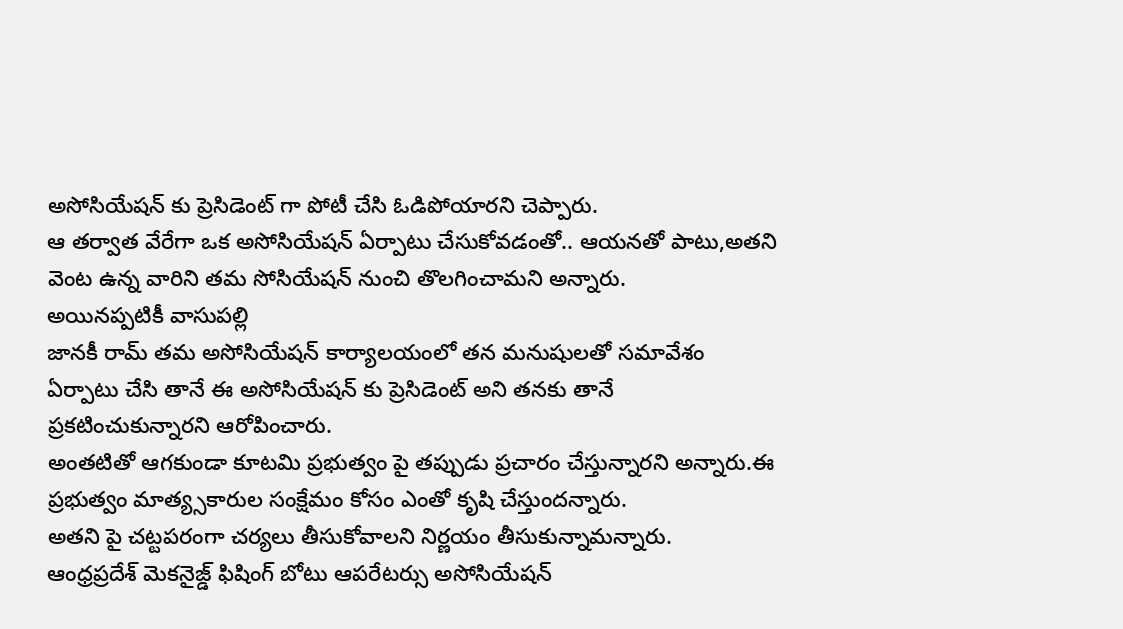అసోసియేషన్ కు ప్రెసిడెంట్ గా పోటీ చేసి ఓడిపోయారని చెప్పారు.
ఆ తర్వాత వేరేగా ఒక అసోసియేషన్ ఏర్పాటు చేసుకోవడంతో.. ఆయనతో పాటు,అతని వెంట ఉన్న వారిని తమ సోసియేషన్ నుంచి తొలగించామని అన్నారు.
అయినప్పటికీ వాసుపల్లి
జానకీ రామ్ తమ అసోసియేషన్ కార్యాలయంలో తన మనుషులతో సమావేశం ఏర్పాటు చేసి తానే ఈ అసోసియేషన్ కు ప్రెసిడెంట్ అని తనకు తానే ప్రకటించుకున్నారని ఆరోపించారు.
అంతటితో ఆగకుండా కూటమి ప్రభుత్వం పై తప్పుడు ప్రచారం చేస్తున్నారని అన్నారు.ఈ ప్రభుత్వం మాత్య్సకారుల సంక్షేమం కోసం ఎంతో కృషి చేస్తుందన్నారు.
అతని పై చట్టపరంగా చర్యలు తీసుకోవాలని నిర్ణయం తీసుకున్నామన్నారు.
ఆంధ్రప్రదేశ్ మెకనైజ్డ్ ఫిషింగ్ బోటు ఆపరేటర్సు అసోసియేషన్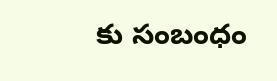కు సంబంధం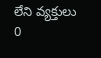లేని వ్యక్తులు
0